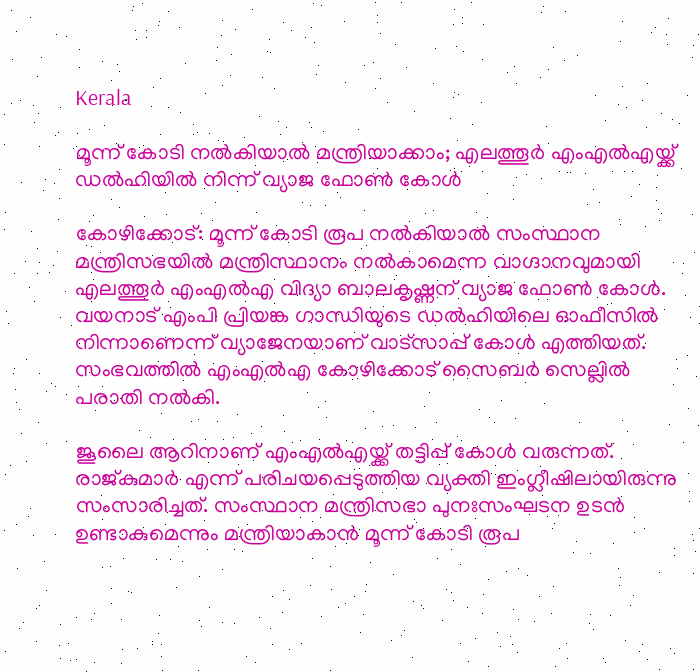Kerala

മൂന്ന് കോടി നൽകിയാൽ മന്ത്രിയാക്കാം; എലത്തൂർ എംഎൽഎയ്ക്ക് ഡൽഹിയിൽ നിന്ന് വ്യാജ ഫോൺ കോൾ

കോഴിക്കോട്: മൂന്ന് കോടി രൂപ നൽകിയാൽ സംസ്ഥാന മന്ത്രിസഭയിൽ മന്ത്രിസ്ഥാനം നൽകാമെന്ന വാഗ്ദാനവുമായി എലത്തൂർ എംഎൽഎ വിദ്യാ ബാലകൃഷ്ണന് വ്യാജ ഫോൺ കോൾ. വയനാട് എംപി പ്രിയങ്ക ഗാന്ധിയുടെ ഡൽഹിയിലെ ഓഫീസിൽ നിന്നാണെന്ന് വ്യാജേനയാണ് വാട്സാപ്പ് കോൾ എത്തിയത്. സംഭവത്തിൽ എംഎൽഎ കോഴിക്കോട് സൈബർ സെല്ലിൽ പരാതി നൽകി.

ജൂലൈ ആറിനാണ് എംഎൽഎയ്ക്ക് തട്ടിപ്പ് കോൾ വരുന്നത്. രാജ്‌കുമാർ എന്ന് പരിചയപ്പെടുത്തിയ വ്യക്തി ഇംഗ്ലീഷിലായിരുന്നു സംസാരിച്ചത്. സംസ്ഥാന മന്ത്രിസഭാ പുനഃസംഘടന ഉടൻ ഉണ്ടാകുമെന്നും മന്ത്രിയാകാൻ മൂന്ന് കോടി രൂപ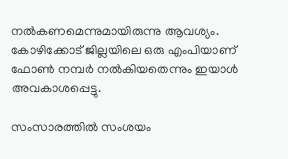നൽകണമെന്നുമായിരുന്നു ആവശ്യം. കോഴിക്കോട് ജില്ലയിലെ ഒരു എംപിയാണ് ഫോൺ നമ്പർ നൽകിയതെന്നും ഇയാൾ അവകാശപ്പെട്ടു.

സംസാരത്തിൽ സംശയം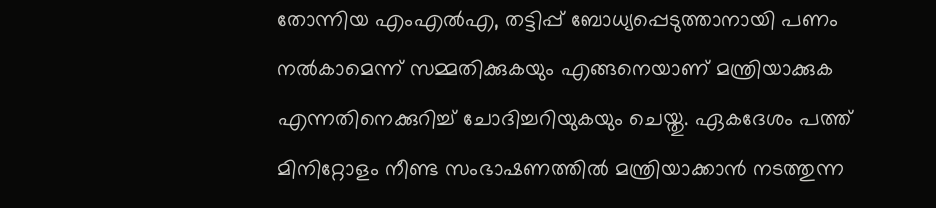തോന്നിയ എംഎൽഎ, തട്ടിപ്പ് ബോധ്യപ്പെടുത്താനായി പണം നൽകാമെന്ന് സമ്മതിക്കുകയും എങ്ങനെയാണ് മന്ത്രിയാക്കുക എന്നതിനെക്കുറിച്ച് ചോദിച്ചറിയുകയും ചെയ്തു. ഏകദേശം പത്ത് മിനിറ്റോളം നീണ്ട സംഭാഷണത്തിൽ മന്ത്രിയാക്കാൻ നടത്തുന്ന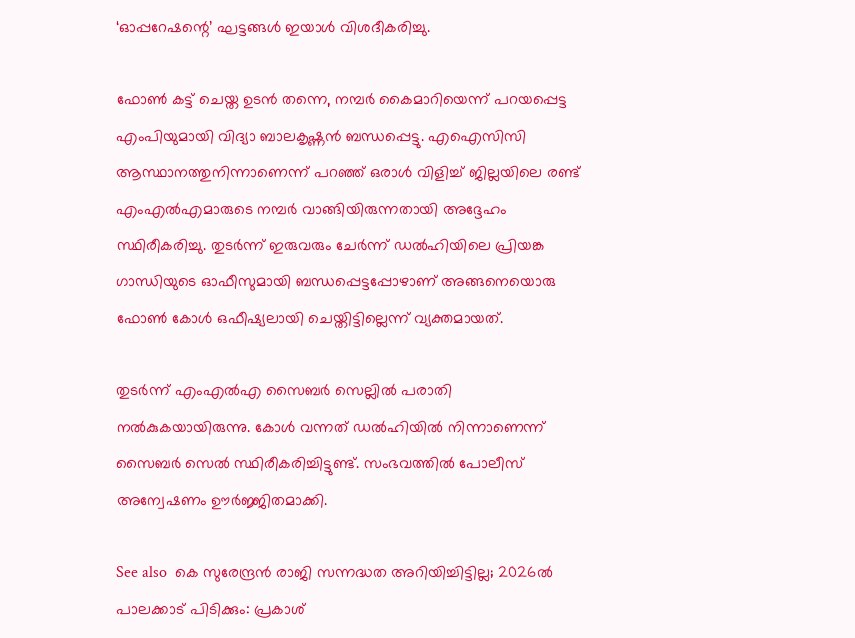‘ഓപ്പറേഷന്റെ’ ഘട്ടങ്ങൾ ഇയാൾ വിശദീകരിച്ചു.

ഫോൺ കട്ട് ചെയ്ത ഉടൻ തന്നെ, നമ്പർ കൈമാറിയെന്ന് പറയപ്പെട്ട എംപിയുമായി വിദ്യാ ബാലകൃഷ്ണൻ ബന്ധപ്പെട്ടു. എഐസിസി ആസ്ഥാനത്തുനിന്നാണെന്ന് പറഞ്ഞ് ഒരാൾ വിളിച്ച് ജില്ലയിലെ രണ്ട് എംഎൽഎമാരുടെ നമ്പർ വാങ്ങിയിരുന്നതായി അദ്ദേഹം സ്ഥിരീകരിച്ചു. തുടർന്ന് ഇരുവരും ചേർന്ന് ഡൽഹിയിലെ പ്രിയങ്ക ഗാന്ധിയുടെ ഓഫീസുമായി ബന്ധപ്പെട്ടപ്പോഴാണ് അങ്ങനെയൊരു ഫോൺ കോൾ ഒഫീഷ്യലായി ചെയ്തിട്ടില്ലെന്ന് വ്യക്തമായത്.

തുടർന്ന് എംഎൽഎ സൈബർ സെല്ലിൽ പരാതി നൽകുകയായിരുന്നു. കോൾ വന്നത് ഡൽഹിയിൽ നിന്നാണെന്ന് സൈബർ സെൽ സ്ഥിരീകരിച്ചിട്ടുണ്ട്. സംഭവത്തിൽ പോലീസ് അന്വേഷണം ഊർജ്ജിതമാക്കി.

See also  കെ സുരേന്ദ്രൻ രാജി സന്നദ്ധത അറിയിച്ചിട്ടില്ല; 2026ൽ പാലക്കാട് പിടിക്കും: പ്രകാശ്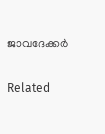ജാവദേക്കർ

Related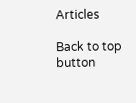Articles

Back to top button